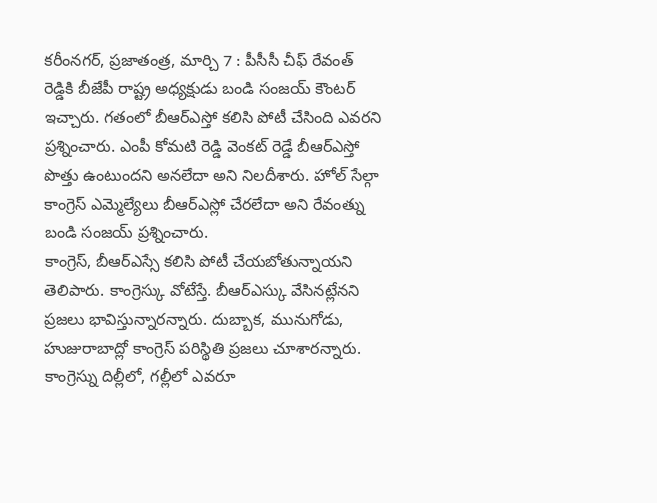కరీంనగర్, ప్రజాతంత్ర, మార్చి 7 : పీసీసీ చీఫ్ రేవంత్ రెడ్డికి బీజేపీ రాష్ట్ర అధ్యక్షుడు బండి సంజయ్ కౌంటర్ ఇచ్చారు. గతంలో బీఆర్ఎస్తో కలిసి పోటీ చేసింది ఎవరని ప్రశ్నించారు. ఎంపీ కోమటి రెడ్డి వెంకట్ రెడ్డే బీఆర్ఎస్తో పొత్తు ఉంటుందని అనలేదా అని నిలదీశారు. హోల్ సేల్గా కాంగ్రెస్ ఎమ్మెల్యేలు బీఆర్ఎస్లో చేరలేదా అని రేవంత్ను బండి సంజయ్ ప్రశ్నించారు.
కాంగ్రెస్, బీఆర్ఎస్సే కలిసి పోటీ చేయబోతున్నాయని తెలిపారు. కాంగ్రెస్కు వోటేస్తే. బీఆర్ఎస్కు వేసినట్లేనని ప్రజలు భావిస్తున్నారన్నారు. దుబ్బాక, మునుగోడు, హుజురాబాద్లో కాంగ్రెస్ పరిస్థితి ప్రజలు చూశారన్నారు. కాంగ్రెస్ను దిల్లీలో, గల్లీలో ఎవరూ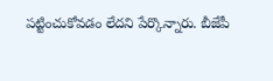పట్టించుకోవడం లేదని పేర్కొన్నారు. బీజేపీ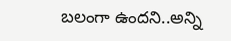బలంగా ఉందని..అన్ని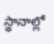స్థానాల్లో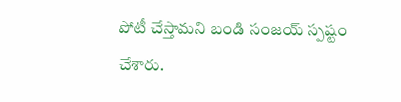పోటీ చేస్తామని బండి సంజయ్ స్పష్టం చేశారు.